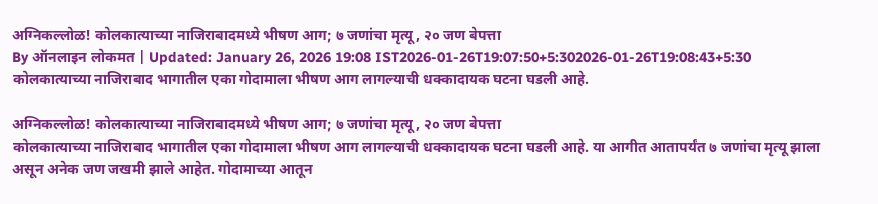अग्निकल्लोळ! कोलकात्याच्या नाजिराबादमध्ये भीषण आग; ७ जणांचा मृत्यू, २० जण बेपत्ता
By ऑनलाइन लोकमत | Updated: January 26, 2026 19:08 IST2026-01-26T19:07:50+5:302026-01-26T19:08:43+5:30
कोलकात्याच्या नाजिराबाद भागातील एका गोदामाला भीषण आग लागल्याची धक्कादायक घटना घडली आहे.

अग्निकल्लोळ! कोलकात्याच्या नाजिराबादमध्ये भीषण आग; ७ जणांचा मृत्यू, २० जण बेपत्ता
कोलकात्याच्या नाजिराबाद भागातील एका गोदामाला भीषण आग लागल्याची धक्कादायक घटना घडली आहे. या आगीत आतापर्यंत ७ जणांचा मृत्यू झाला असून अनेक जण जखमी झाले आहेत. गोदामाच्या आतून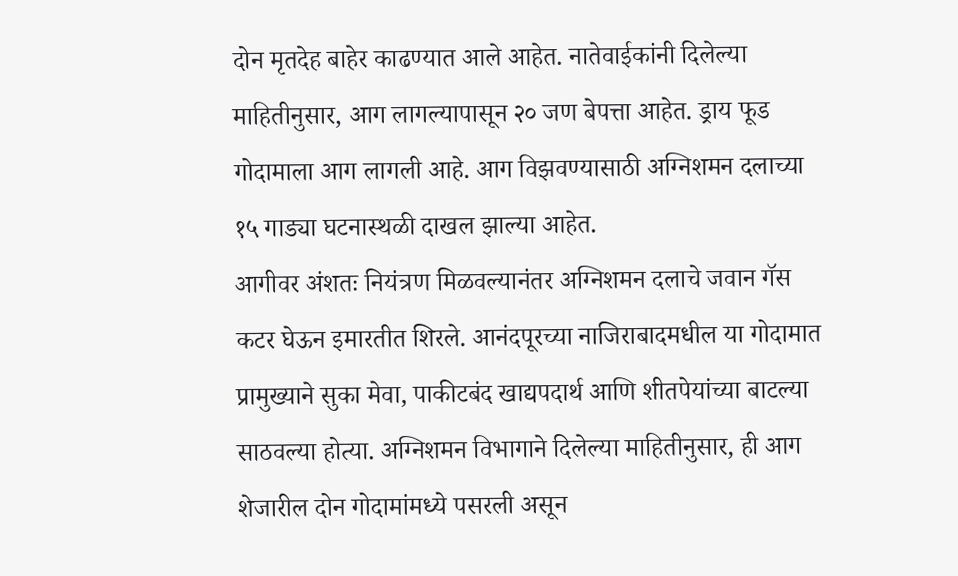दोन मृतदेह बाहेर काढण्यात आले आहेत. नातेवाईकांनी दिलेल्या माहितीनुसार, आग लागल्यापासून २० जण बेपत्ता आहेत. ड्राय फूड गोदामाला आग लागली आहे. आग विझवण्यासाठी अग्निशमन दलाच्या १५ गाड्या घटनास्थळी दाखल झाल्या आहेत.
आगीवर अंशतः नियंत्रण मिळवल्यानंतर अग्निशमन दलाचे जवान गॅस कटर घेऊन इमारतीत शिरले. आनंदपूरच्या नाजिराबादमधील या गोदामात प्रामुख्याने सुका मेवा, पाकीटबंद खाद्यपदार्थ आणि शीतपेयांच्या बाटल्या साठवल्या होत्या. अग्निशमन विभागाने दिलेल्या माहितीनुसार, ही आग शेजारील दोन गोदामांमध्ये पसरली असून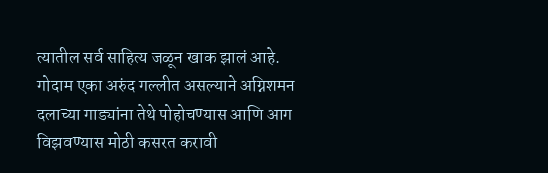त्यातील सर्व साहित्य जळून खाक झालं आहे.
गोदाम एका अरुंद गल्लीत असल्याने अग्निशमन दलाच्या गाड्यांना तेथे पोहोचण्यास आणि आग विझवण्यास मोठी कसरत करावी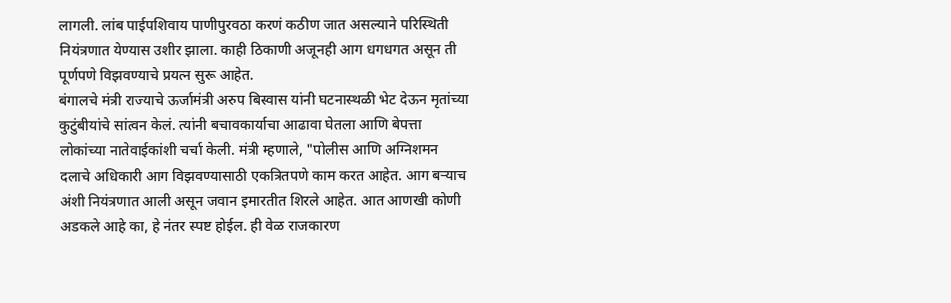लागली. लांब पाईपशिवाय पाणीपुरवठा करणं कठीण जात असल्याने परिस्थिती नियंत्रणात येण्यास उशीर झाला. काही ठिकाणी अजूनही आग धगधगत असून ती पूर्णपणे विझवण्याचे प्रयत्न सुरू आहेत.
बंगालचे मंत्री राज्याचे ऊर्जामंत्री अरुप बिस्वास यांनी घटनास्थळी भेट देऊन मृतांच्या कुटुंबीयांचे सांत्वन केलं. त्यांनी बचावकार्याचा आढावा घेतला आणि बेपत्ता लोकांच्या नातेवाईकांशी चर्चा केली. मंत्री म्हणाले, "पोलीस आणि अग्निशमन दलाचे अधिकारी आग विझवण्यासाठी एकत्रितपणे काम करत आहेत. आग बऱ्याच अंशी नियंत्रणात आली असून जवान इमारतीत शिरले आहेत. आत आणखी कोणी अडकले आहे का, हे नंतर स्पष्ट होईल. ही वेळ राजकारण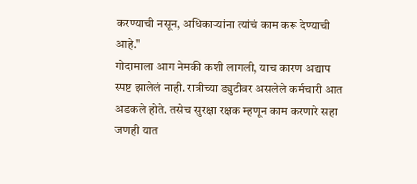करण्याची नसून, अधिकाऱ्यांना त्यांचं काम करू देण्याची आहे."
गोदामाला आग नेमकी कशी लागली, याच कारण अद्याप स्पष्ट झालेलं नाही. रात्रीच्या ड्युटीवर असलेले कर्मचारी आत अडकले होते. तसेच सुरक्षा रक्षक म्हणून काम करणारे सहा जणही यात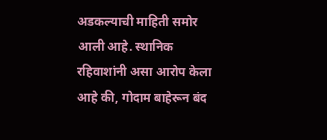अडकल्याची माहिती समोर आली आहे. स्थानिक रहिवाशांनी असा आरोप केला आहे की, गोदाम बाहेरून बंद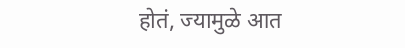होतं, ज्यामुळे आत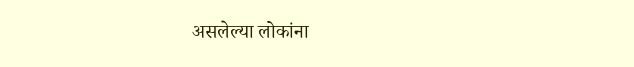असलेल्या लोकांना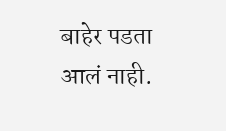बाहेर पडता आलं नाही.